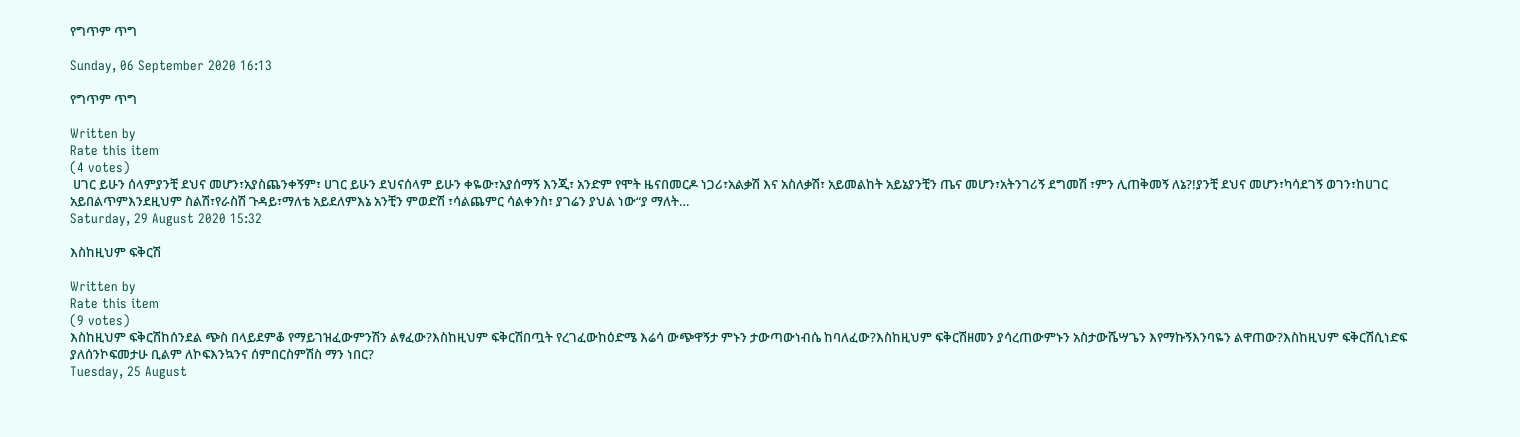የግጥም ጥግ

Sunday, 06 September 2020 16:13

የግጥም ጥግ

Written by
Rate this item
(4 votes)
 ሀገር ይሁን ሰላምያንቺ ደህና መሆን፣አያስጨንቀኝም፣ ሀገር ይሁን ደህናሰላም ይሁን ቀዬው፣አያሰማኝ እንጂ፣ አንድም የሞት ዜናበመርዶ ነጋሪ፣አልቃሽ እና አስለቃሽ፣ አይመልከት አይኔያንቺን ጤና መሆን፣አትንገሪኝ ደግመሽ ፣ምን ሊጠቅመኝ ለኔ?!ያንቺ ደህና መሆን፣ካሳደገኝ ወገን፣ከሀገር አይበልጥምእንደዚህም ስልሽ፣የራስሽ ጉዳይ፣ማለቴ አይደለምእኔ አንቺን ምወድሽ ፣ሳልጨምር ሳልቀንስ፣ ያገሬን ያህል ነው“ያ ማለት…
Saturday, 29 August 2020 15:32

እስከዚህም ፍቅርሽ

Written by
Rate this item
(9 votes)
እስከዚህም ፍቅርሽከሰንደል ጭስ በላይደምቆ የማይገዝፈውምንሽን ልፃፈው?እስከዚህም ፍቅርሽበጧት የረገፈውከዕድሜ እሬሳ ውጭዋኝታ ምኑን ታውጣውነብሴ ከባለፈው?እስከዚህም ፍቅርሽዘመን ያሳረጠውምኑን አስታውሼሣጌን እየማኩኝእንባዬን ልዋጠው?እስከዚህም ፍቅርሽሲነድፍ ያለሰንኮፍመታሁ ቢልም ለኮፍእንኳንና ሰምበርስምሽስ ማን ነበር?
Tuesday, 25 August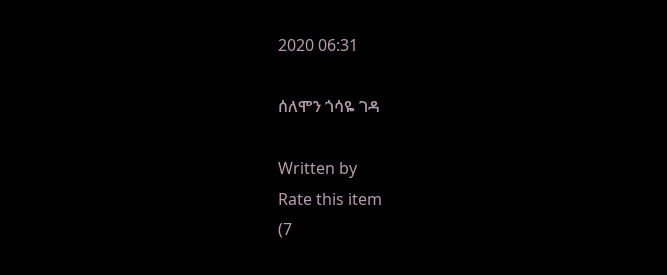2020 06:31

ሰለሞን ጎሳዬ ገዳ

Written by
Rate this item
(7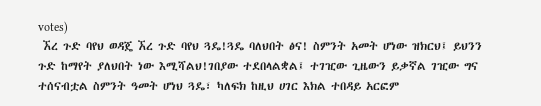votes)
 ኧረ ጉድ ባየህ ወዳጄ ኧረ ጉድ ባየህ ጓዴ!ጓዴ ባለህበት ፅና! ስምንት አመት ሆነው ዝክርህ፤ ይህንን ጉድ ከማየት ያለህበት ነው እሚሻልህ!ገበያው ተደበላልቋል፤ ተገዢው ጊዜውን ይቃኛል ገዢው ግና ተሰናብቷል ስምንት ዓመት ሆነህ ጓዴ፣ ካለፍክ ከዚህ ሀገር እክል ተበዳይ አርፎም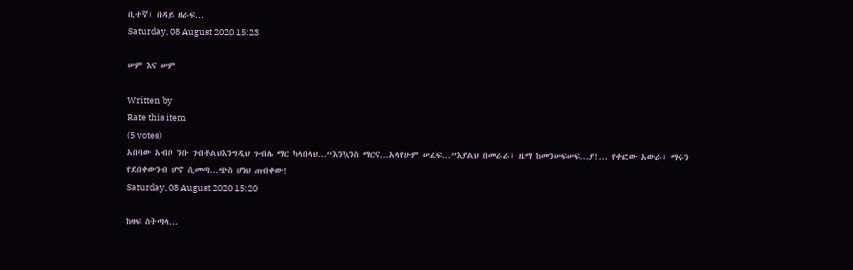ቢተኛ፣ በዳይ ዘራፍ…
Saturday, 08 August 2020 15:23

ሠም እና ሠም

Written by
Rate this item
(5 votes)
አበባው አብቦ ንቡ ገብቶልህእንግዲህ ጉብሌ ማር ካላበላህ...“እንኳንስ ማርና...አላየሁም ሠፈፍ...”እያልህ በመራራ፣ ዜማ ከመንሠፍሠፍ...ያ!... የቀፎው አውራ፣ ማሩን የደበቀውንብ ሆኖ ሲመጣ...ጭስ ሆነህ ጠብቀው!
Saturday, 08 August 2020 15:20

ከዛፍ ስትጣላ...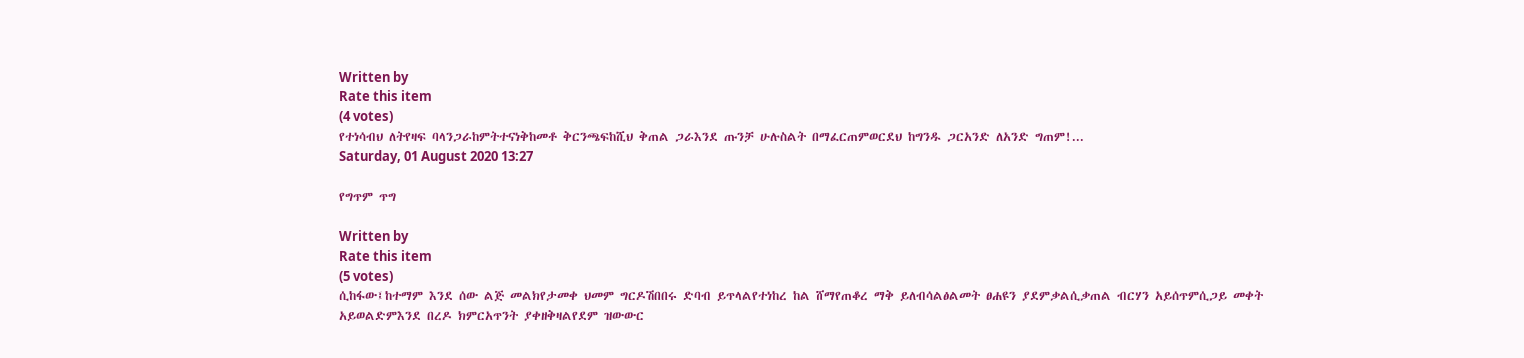Written by
Rate this item
(4 votes)
የተነሳብህ ለትየዛፍ ባላንጋራከምትተናነቅከመቶ ቅርንጫፍከሺህ ቅጠል ጋራእንደ ጡንቻ ሁሉስልት በማፈርጠምወርደህ ከግንዱ ጋርአንድ ለአንድ ግጠም!...
Saturday, 01 August 2020 13:27

የግጥም ጥግ

Written by
Rate this item
(5 votes)
ሲከፋው፤ከተማም እንደ ሰው ልጅ መልክየታመቀ ህመም ግርዶሽበበሩ ድባብ ይጥላልየተነከረ ከል ሸማየጠቆረ ማቅ ይለብሳልፅልመት ፀሐዩን ያደምቃልሲቃጠል ብርሃን አይሰጥምሲጋይ መቀት አይወልድምእንደ በረዶ ክምርአጥንት ያቀዘቅዛልየደም ዝውውር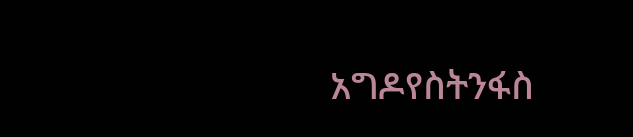አግዶየስትንፋስ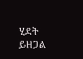ሂደት ይዘጋል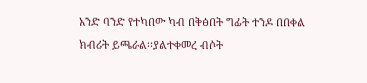አንድ ባንድ የተካበው ካብ በቅፅበት ግፊት ተንዶ በበቀል ክብሪት ይጫራል፡፡ያልተቀመረ ብሶት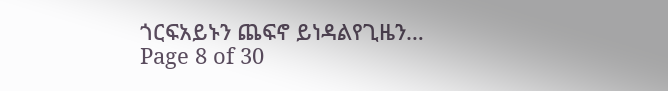ጎርፍአይኑን ጨፍኖ ይነዳልየጊዜን…
Page 8 of 30